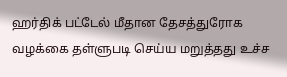ஹர்திக் பட்டேல் மீதான தேசத்துரோக வழக்கை தள்ளுபடி செய்ய மறுத்தது உச்ச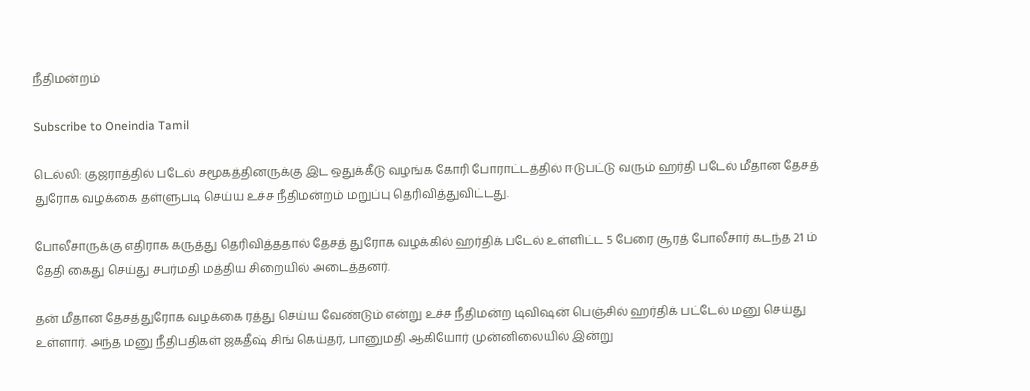நீதிமன்றம்

Subscribe to Oneindia Tamil

டெல்லி: குஜராத்தில் படேல் சமூகத்தினருக்கு இட ஒதுக்கீடு வழங்க கோரி போராட்டத்தில் ஈடுபட்டு வரும் ஹர்தி படேல் மீதான தேசத் துரோக வழக்கை தள்ளுபடி செய்ய உச்ச நீதிமன்றம் மறுப்பு தெரிவித்துவிட்டது.

போலீசாருக்கு எதிராக கருத்து தெரிவித்ததால் தேசத் துரோக வழக்கில் ஹர்திக் படேல் உள்ளிட்ட 5 பேரை சூரத் போலீசார் கடந்த 21 ம் தேதி கைது செய்து சபர்மதி மத்திய சிறையில் அடைத்தனர்.

தன் மீதான தேசத்துரோக வழக்கை ரத்து செய்ய வேண்டும் என்று உச்ச நீதிமன்ற டிவிஷன் பெஞ்சில் ஹர்திக் பட்டேல் மனு செய்து உள்ளார். அந்த மனு நீதிபதிகள் ஜகதீஷ் சிங் கெய்தர், பானுமதி ஆகியோர் முன்னிலையில் இன்று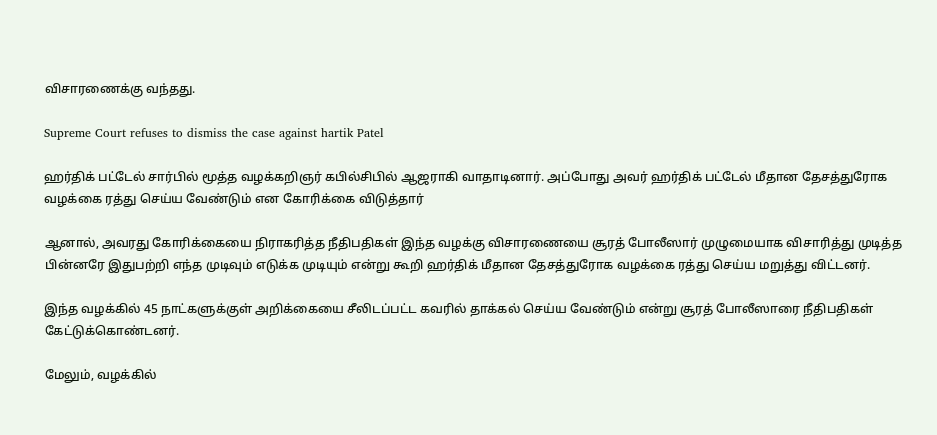விசாரணைக்கு வந்தது.

Supreme Court refuses to dismiss the case against hartik Patel

ஹர்திக் பட்டேல் சார்பில் மூத்த வழக்கறிஞர் கபில்சிபில் ஆஜராகி வாதாடினார். அப்போது அவர் ஹர்திக் பட்டேல் மீதான தேசத்துரோக வழக்கை ரத்து செய்ய வேண்டும் என கோரிக்கை விடுத்தார்

ஆனால், அவரது கோரிக்கையை நிராகரித்த நீதிபதிகள் இந்த வழக்கு விசாரணையை சூரத் போலீஸார் முழுமையாக விசாரித்து முடித்த பின்னரே இதுபற்றி எந்த முடிவும் எடுக்க முடியும் என்று கூறி ஹர்திக் மீதான தேசத்துரோக வழக்கை ரத்து செய்ய மறுத்து விட்டனர்.

இந்த வழக்கில் 45 நாட்களுக்குள் அறிக்கையை சீலிடப்பட்ட கவரில் தாக்கல் செய்ய வேண்டும் என்று சூரத் போலீஸாரை நீதிபதிகள் கேட்டுக்கொண்டனர்.

மேலும், வழக்கில்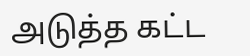அடுத்த கட்ட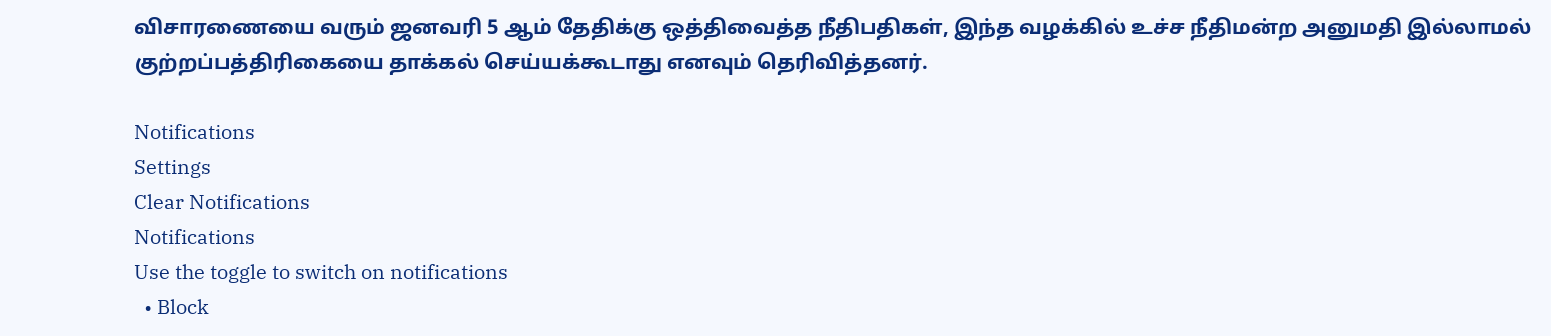விசாரணையை வரும் ஜனவரி 5 ஆம் தேதிக்கு ஒத்திவைத்த நீதிபதிகள், இந்த வழக்கில் உச்ச நீதிமன்ற அனுமதி இல்லாமல் குற்றப்பத்திரிகையை தாக்கல் செய்யக்கூடாது எனவும் தெரிவித்தனர்.

Notifications
Settings
Clear Notifications
Notifications
Use the toggle to switch on notifications
  • Block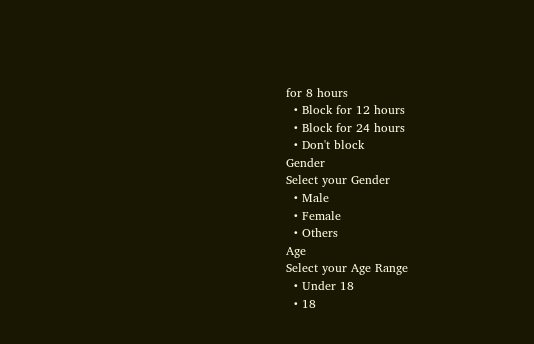for 8 hours
  • Block for 12 hours
  • Block for 24 hours
  • Don't block
Gender
Select your Gender
  • Male
  • Female
  • Others
Age
Select your Age Range
  • Under 18
  • 18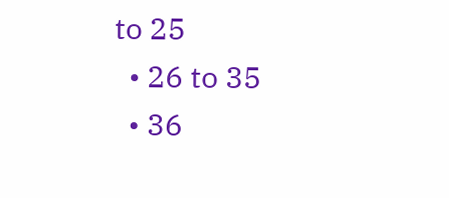to 25
  • 26 to 35
  • 36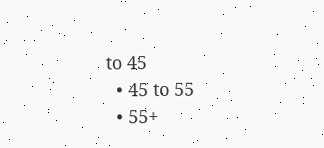to 45
  • 45 to 55
  • 55+